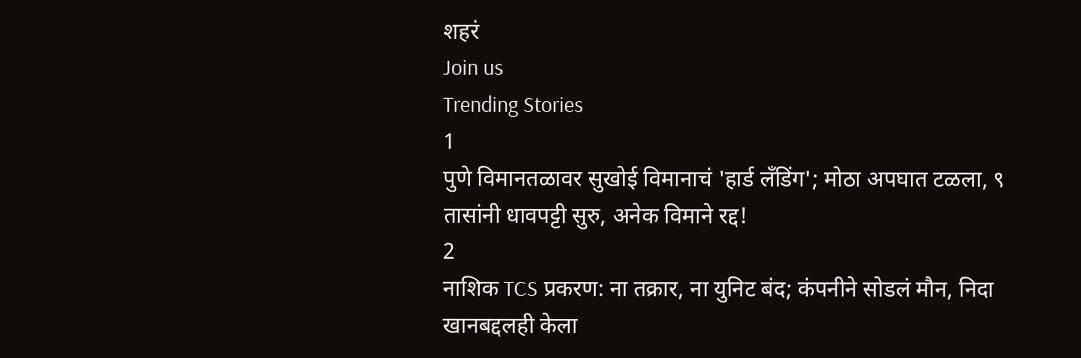शहरं
Join us
Trending Stories
1
पुणे विमानतळावर सुखोई विमानाचं 'हार्ड लँडिंग'; मोठा अपघात टळला, ९ तासांनी धावपट्टी सुरु, अनेक विमाने रद्द!
2
नाशिक TCS प्रकरण: ना तक्रार, ना युनिट बंद; कंपनीने सोडलं मौन, निदा खानबद्दलही केला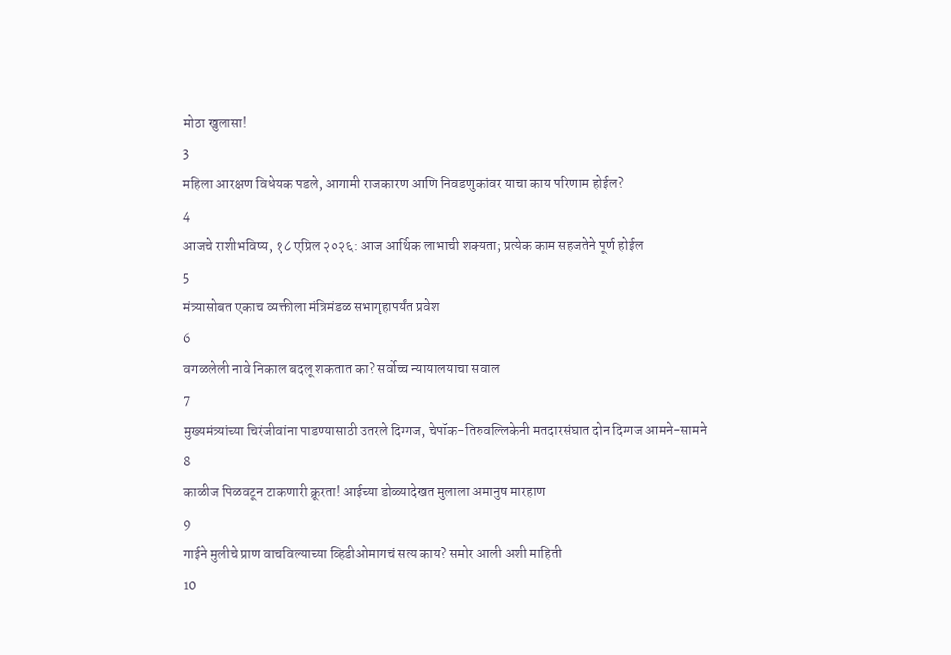मोठा खुलासा!
3
महिला आरक्षण विधेयक पडले, आगामी राजकारण आणि निवडणुकांवर याचा काय परिणाम होईल?
4
आजचे राशीभविष्य, १८ एप्रिल २०२६: आज आर्थिक लाभाची शक्यता; प्रत्येक काम सहजतेने पूर्ण होईल
5
मंत्र्यासोबत एकाच व्यक्तीला मंत्रिमंडळ सभागृहापर्यंत प्रवेश
6
वगळलेली नावे निकाल बदलू शकतात का? सर्वोच्च न्यायालयाचा सवाल
7
मुख्यमंत्र्यांच्या चिरंजीवांना पाडण्यासाठी उतरले दिग्गज, चेपॉक-तिरुवल्लिकेनी मतदारसंघात दोन दिग्गज आमने-सामने
8
काळीज पिळवटून टाकणारी क्रूरता! आईच्या डोळ्यादेखत मुलाला अमानुष मारहाण
9
गाईने मुलीचे प्राण वाचविल्याच्या व्हिडीओमागचं सत्य काय? समोर आली अशी माहिती
10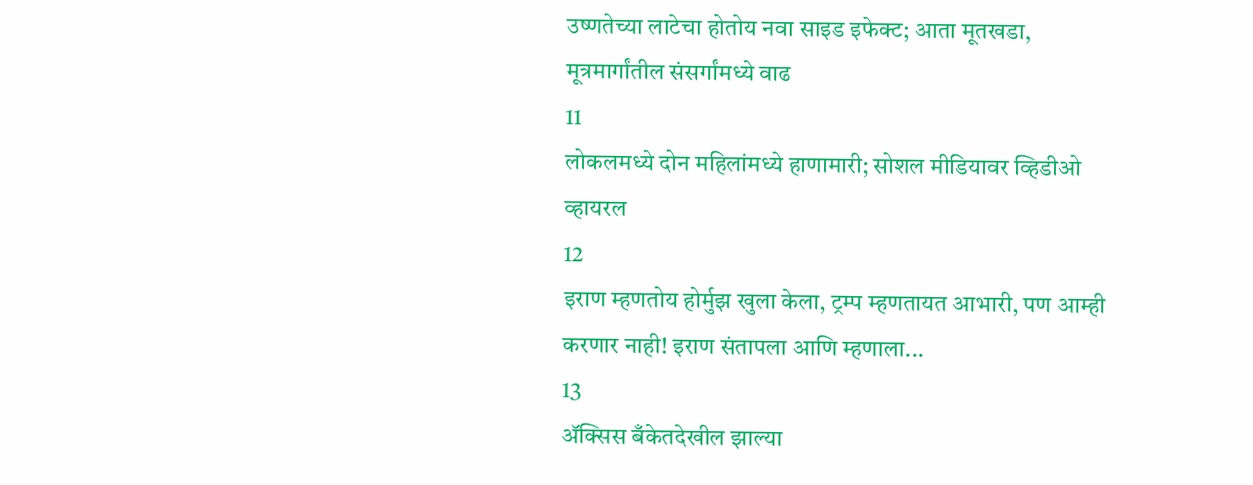उष्णतेच्या लाटेचा होतोय नवा साइड इफेक्ट; आता मूतखडा, मूत्रमार्गांतील संसर्गांमध्ये वाढ
11
लोकलमध्ये दोन महिलांमध्ये हाणामारी; सोशल मीडियावर व्हिडीओ व्हायरल
12
इराण म्हणतोय होर्मुझ खुला केला, ट्रम्प म्हणतायत आभारी, पण आम्ही करणार नाही! इराण संतापला आणि म्हणाला...
13
ॲक्सिस बँकेतदेखील झाल्या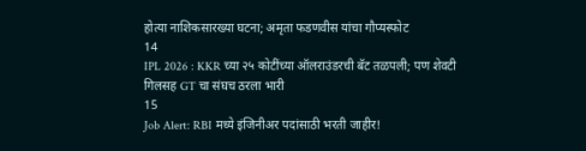होत्या नाशिकसारख्या घटना; अमृता फडणवीस यांचा गौप्यस्फोट
14
IPL 2026 : KKR च्या २५ कोटींच्या ऑलराउंडरची बॅट तळपली; पण शेवटी गिलसह GT चा संघच ठरला भारी
15
Job Alert: RBI मध्ये इंजिनीअर पदांसाठी भरती जाहीर!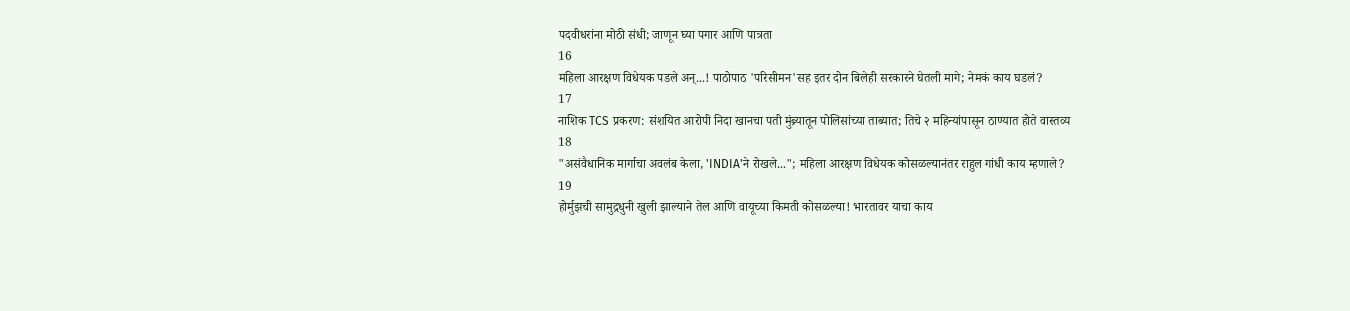पदवीधरांना मोठी संधी; जाणून घ्या पगार आणि पात्रता
16
महिला आरक्षण विधेयक पडले अन्...! पाठोपाठ 'परिसीमन'सह इतर दोन बिलेही सरकारने घेतली मागे; नेमकं काय घडलं?
17
नाशिक TCS प्रकरण: संशयित आरोपी निदा खानचा पती मुंब्र्यातून पोलिसांच्या ताब्यात; तिचे २ महिन्यांपासून ठाण्यात होते वास्तव्य
18
"असंवैधानिक मार्गाचा अवलंब केला, 'INDIA'ने रोखले..."; महिला आरक्षण विधेयक कोसळल्यानंतर राहुल गांधी काय म्हणाले?
19
होर्मुझची सामुद्रधुनी खुली झाल्याने तेल आणि वायूच्या किमती कोसळल्या! भारतावर याचा काय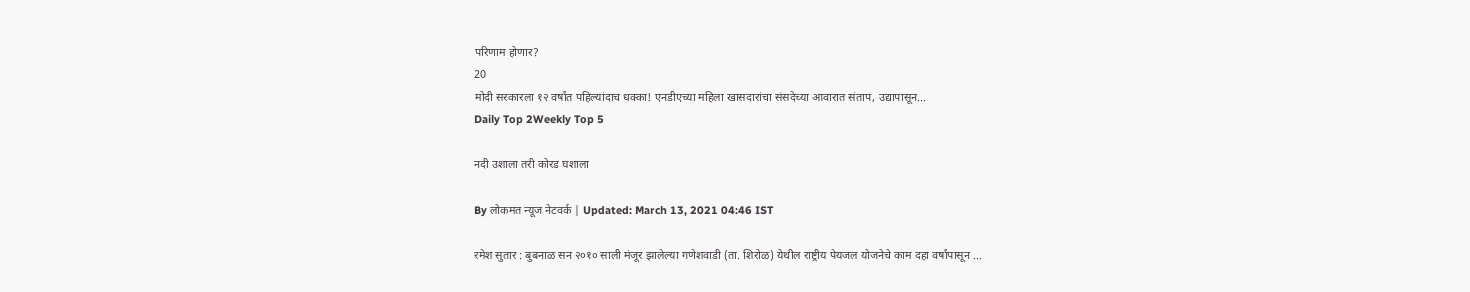परिणाम होणार?
20
मोदी सरकारला १२ वर्षांत पहिल्यांदाच धक्का! एनडीएच्या महिला खासदारांचा संसदेच्या आवारात संताप, उद्यापासून...
Daily Top 2Weekly Top 5

नदी उशाला तरी कोरड घशाला

By लोकमत न्यूज नेटवर्क | Updated: March 13, 2021 04:46 IST

रमेश सुतार : बुबनाळ सन २०१० साली मंजूर झालेल्या गणेशवाडी (ता. शिरोळ) येथील राष्ट्रीय पेयजल योजनेचे काम दहा वर्षांपासून ...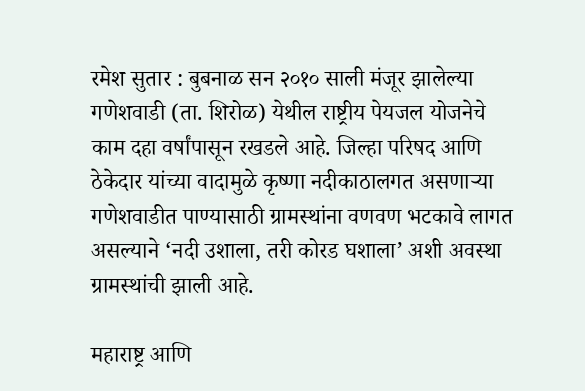रमेश सुतार : बुबनाळ सन २०१० साली मंजूर झालेल्या गणेशवाडी (ता. शिरोळ) येथील राष्ट्रीय पेयजल योजनेचे काम दहा वर्षांपासून रखडले आहे. जिल्हा परिषद आणि ठेकेदार यांच्या वादामुळे कृष्णा नदीकाठालगत असणाऱ्या गणेशवाडीत पाण्यासाठी ग्रामस्थांना वणवण भटकावे लागत असल्याने ‘नदी उशाला, तरी कोरड घशाला’ अशी अवस्था ग्रामस्थांची झाली आहे.

महाराष्ट्र आणि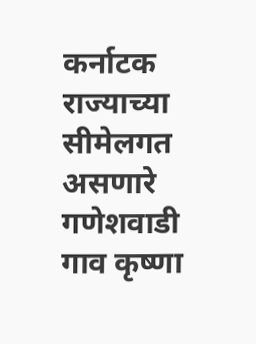कर्नाटक राज्याच्या सीमेलगत असणारे गणेशवाडी गाव कृष्णा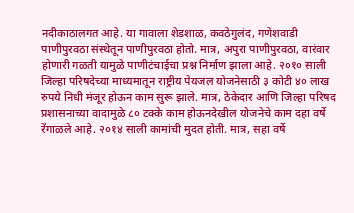नदीकाठालगत आहे. या गावाला शेडशाळ, कवठेगुलंद, गणेशवाडी पाणीपुरवठा संस्थेतून पाणीपुरवठा होतो. मात्र, अपुरा पाणीपुरवठा, वारंवार होणारी गळती यामुळे पाणीटंचाईचा प्रश्न निर्माण झाला आहे. २०१० साली जिल्हा परिषदेच्या माध्यमातून राष्ट्रीय पेयजल योजनेसाठी ३ कोटी ४० लाख रुपये निधी मंजूर होऊन काम सुरू झाले. मात्र, ठेकेदार आणि जिल्हा परिषद प्रशासनाच्या वादामुळे ८० टक्के काम होऊनदेखील योजनेचे काम दहा वर्षे रेंगाळले आहे. २०१४ साली कामांची मुदत होती. मात्र, सहा वर्षे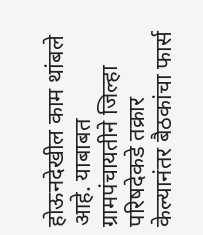होऊनदेखील काम थांबले आहे. याबाबत ग्रामपंचायतीने जिल्हा परिषदेकडे तक्रार केल्यानंतर बैठकांचा फार्स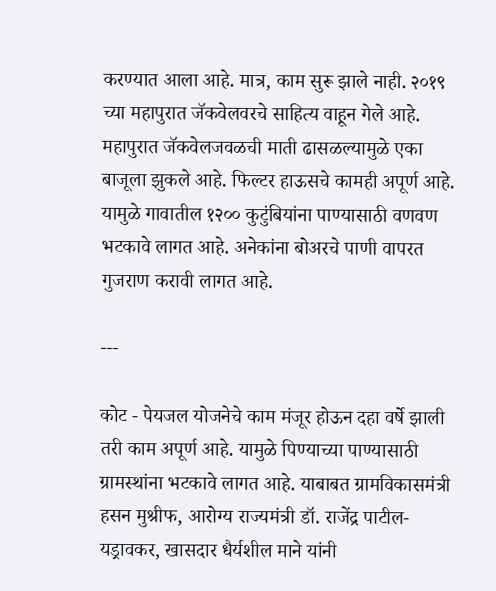करण्यात आला आहे. मात्र, काम सुरू झाले नाही. २०१९ च्या महापुरात जॅकवेलवरचे साहित्य वाहून गेले आहे. महापुरात जॅकवेलजवळची माती ढासळल्यामुळे एका बाजूला झुकले आहे. फिल्टर हाऊसचे कामही अपूर्ण आहे. यामुळे गावातील १२०० कुटुंबियांना पाण्यासाठी वणवण भटकावे लागत आहे. अनेकांना बोअरचे पाणी वापरत गुजराण करावी लागत आहे.

---

कोट - पेयजल योजनेचे काम मंजूर होऊन दहा वर्षे झाली तरी काम अपूर्ण आहे. यामुळे पिण्याच्या पाण्यासाठी ग्रामस्थांना भटकावे लागत आहे. याबाबत ग्रामविकासमंत्री हसन मुश्रीफ, आरोग्य राज्यमंत्री डॉ. राजेंद्र पाटील-यड्रावकर, खासदार धैर्यशील माने यांनी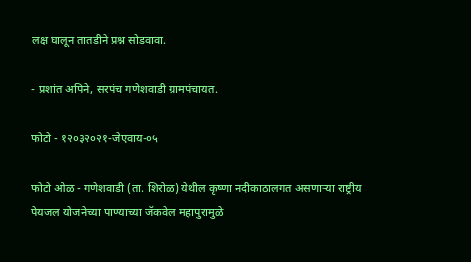लक्ष घालून तातडीने प्रश्न सोडवावा.

- प्रशांत अपिने, सरपंच गणेशवाडी ग्रामपंचायत.

फोटो - १२०३२०२१-जेएवाय-०५

फोटो ओळ - गणेशवाडी (ता. शिरोळ) येथील कृष्णा नदीकाठालगत असणाऱ्या राष्ट्रीय पेयजल योजनेच्या पाण्याच्या जॅकवेल महापुरामुळे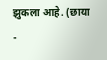झुकला आहे. (छाया -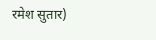रमेश सुतार)